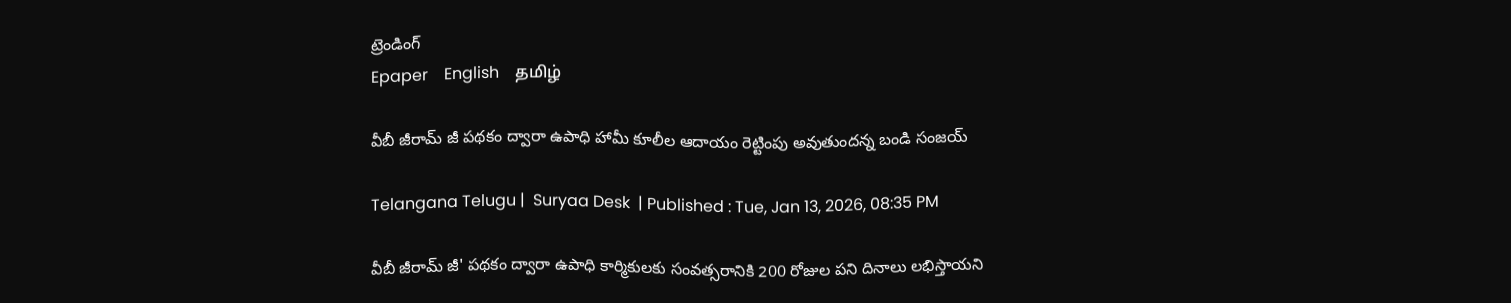ట్రెండింగ్
Epaper    English    தமிழ்

వీబీ జీరామ్ జీ పథకం ద్వారా ఉపాధి హామీ కూలీల ఆదాయం రెట్టింపు అవుతుందన్న బండి సంజయ్

Telangana Telugu |  Suryaa Desk  | Published : Tue, Jan 13, 2026, 08:35 PM

వీబీ జీరామ్ జీ' పథకం ద్వారా ఉపాధి కార్మికులకు సంవత్సరానికి 200 రోజుల పని దినాలు లభిస్తాయని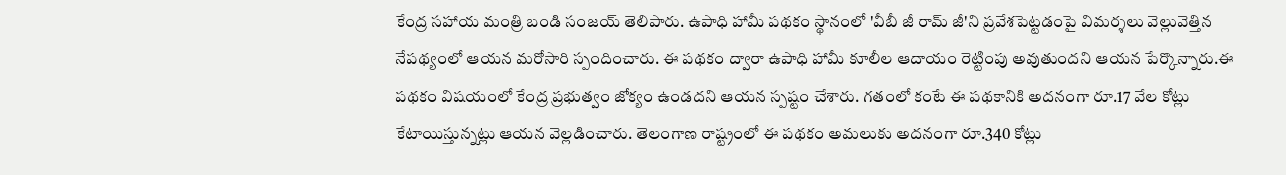కేంద్ర సహాయ మంత్రి బండి సంజయ్ తెలిపారు. ఉపాధి హామీ పథకం స్థానంలో 'వీబీ జీ రామ్ జీ'ని ప్రవేశపెట్టడంపై విమర్శలు వెల్లువెత్తిన నేపథ్యంలో ఆయన మరోసారి స్పందించారు. ఈ పథకం ద్వారా ఉపాధి హామీ కూలీల ఆదాయం రెట్టింపు అవుతుందని ఆయన పేర్కొన్నారు.ఈ పథకం విషయంలో కేంద్ర ప్రభుత్వం జోక్యం ఉండదని ఆయన స్పష్టం చేశారు. గతంలో కంటే ఈ పథకానికి అదనంగా రూ.17 వేల కోట్లు కేటాయిస్తున్నట్లు ఆయన వెల్లడించారు. తెలంగాణ రాష్ట్రంలో ఈ పథకం అమలుకు అదనంగా రూ.340 కోట్లు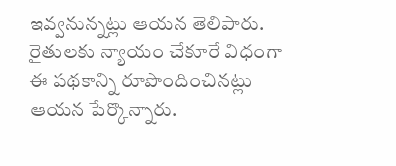ఇవ్వనున్నట్లు ఆయన తెలిపారు. రైతులకు న్యాయం చేకూరే విధంగా ఈ పథకాన్ని రూపొందించినట్లు ఆయన పేర్కొన్నారు.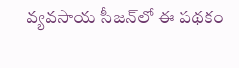వ్యవసాయ సీజన్‌లో ఈ పథకం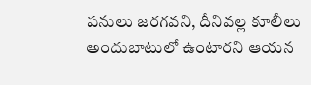పనులు జరగవని, దీనివల్ల కూలీలు అందుబాటులో ఉంటారని ఆయన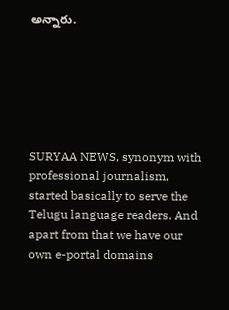అన్నారు.






SURYAA NEWS, synonym with professional journalism, started basically to serve the Telugu language readers. And apart from that we have our own e-portal domains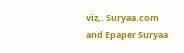viz,. Suryaa.com and Epaper Suryaa